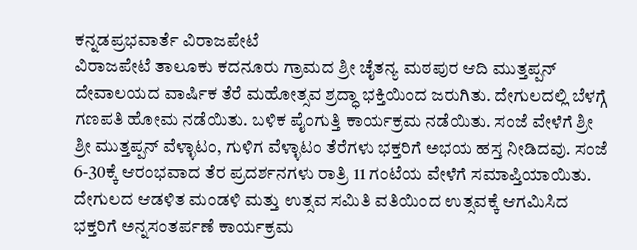ಕನ್ನಡಪ್ರಭವಾರ್ತೆ ವಿರಾಜಪೇಟೆ
ವಿರಾಜಪೇಟೆ ತಾಲೂಕು ಕದನೂರು ಗ್ರಾಮದ ಶ್ರೀ ಚೈತನ್ಯ ಮಠಪುರ ಆದಿ ಮುತ್ತಪ್ಪನ್ ದೇವಾಲಯದ ವಾರ್ಷಿಕ ತೆರೆ ಮಹೋತ್ಸವ ಶ್ರದ್ಧಾ ಭಕ್ತಿಯಿಂದ ಜರುಗಿತು. ದೇಗುಲದಲ್ಲಿ ಬೆಳಗ್ಗೆ ಗಣಪತಿ ಹೋಮ ನಡೆಯಿತು. ಬಳಿಕ ಪೈಂಗುತ್ತಿ ಕಾರ್ಯಕ್ರಮ ನಡೆಯಿತು. ಸಂಜೆ ವೇಳೆಗೆ ಶ್ರೀ ಶ್ರೀ ಮುತ್ತಪ್ಪನ್ ವೆಳ್ಳಾಟಂ, ಗುಳಿಗ ವೆಳ್ಳಾಟಂ ತೆರೆಗಳು ಭಕ್ತರಿಗೆ ಅಭಯ ಹಸ್ತ ನೀಡಿದವು. ಸಂಜೆ 6-30ಕ್ಕೆ ಆರಂಭವಾದ ತೆರ ಪ್ರದರ್ಶನಗಳು ರಾತ್ರಿ 11 ಗಂಟೆಯ ವೇಳೆಗೆ ಸಮಾಪ್ತಿಯಾಯಿತು. ದೇಗುಲದ ಆಡಳಿತ ಮಂಡಳಿ ಮತ್ತು ಉತ್ಸವ ಸಮಿತಿ ವತಿಯಿಂದ ಉತ್ಸವಕ್ಕೆ ಆಗಮಿಸಿದ ಭಕ್ತರಿಗೆ ಅನ್ನಸಂತರ್ಪಣೆ ಕಾರ್ಯಕ್ರಮ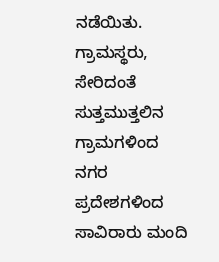ನಡೆಯಿತು. ಗ್ರಾಮಸ್ಥರು, ಸೇರಿದಂತೆ ಸುತ್ತಮುತ್ತಲಿನ ಗ್ರಾಮಗಳಿಂದ ನಗರ ಪ್ರದೇಶಗಳಿಂದ ಸಾವಿರಾರು ಮಂದಿ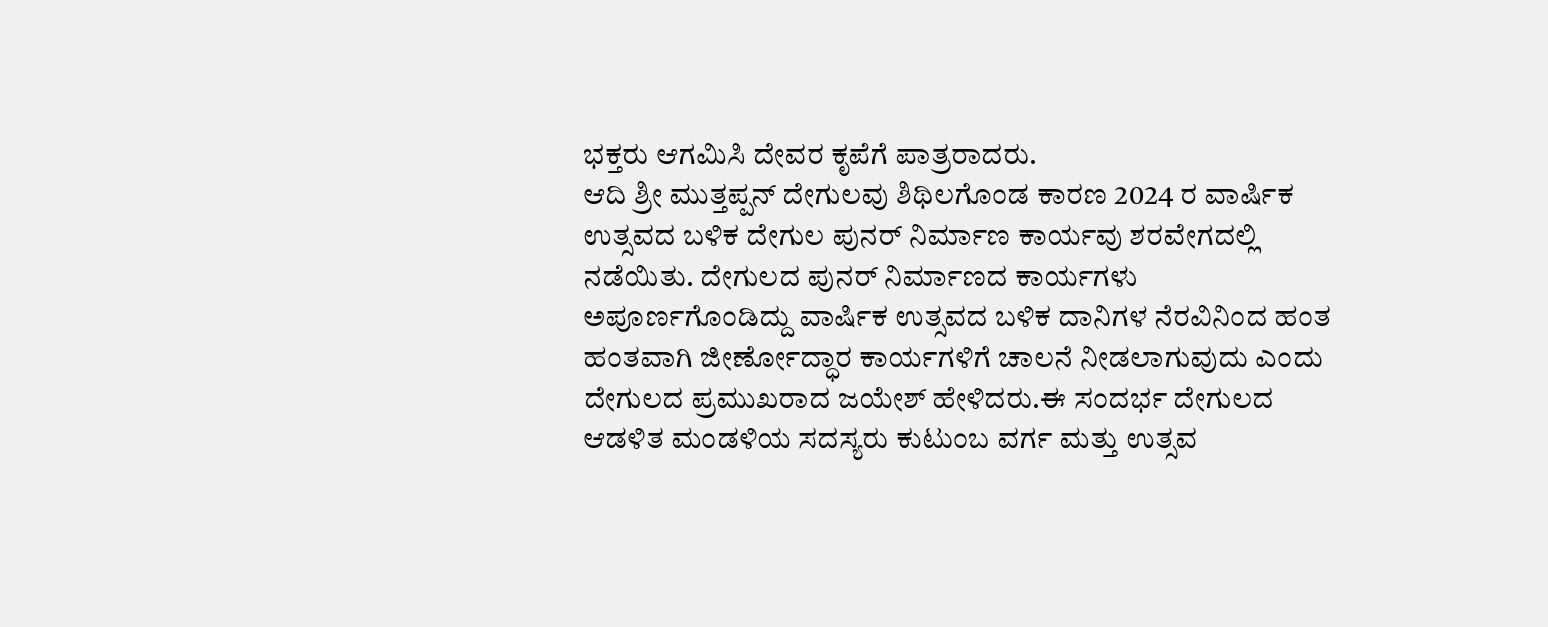ಭಕ್ತರು ಆಗಮಿಸಿ ದೇವರ ಕೃಪೆಗೆ ಪಾತ್ರರಾದರು.
ಆದಿ ಶ್ರೀ ಮುತ್ತಪ್ಪನ್ ದೇಗುಲವು ಶಿಥಿಲಗೊಂಡ ಕಾರಣ 2024 ರ ವಾರ್ಷಿಕ ಉತ್ಸವದ ಬಳಿಕ ದೇಗುಲ ಪುನರ್ ನಿರ್ಮಾಣ ಕಾರ್ಯವು ಶರವೇಗದಲ್ಲಿ ನಡೆಯಿತು. ದೇಗುಲದ ಪುನರ್ ನಿರ್ಮಾಣದ ಕಾರ್ಯಗಳು ಅಪೂರ್ಣಗೊಂಡಿದ್ದು ವಾರ್ಷಿಕ ಉತ್ಸವದ ಬಳಿಕ ದಾನಿಗಳ ನೆರವಿನಿಂದ ಹಂತ ಹಂತವಾಗಿ ಜೀರ್ಣೋದ್ಧಾರ ಕಾರ್ಯಗಳಿಗೆ ಚಾಲನೆ ನೀಡಲಾಗುವುದು ಎಂದು ದೇಗುಲದ ಪ್ರಮುಖರಾದ ಜಯೇಶ್ ಹೇಳಿದರು.ಈ ಸಂದರ್ಭ ದೇಗುಲದ ಆಡಳಿತ ಮಂಡಳಿಯ ಸದಸ್ಯರು ಕುಟುಂಬ ವರ್ಗ ಮತ್ತು ಉತ್ಸವ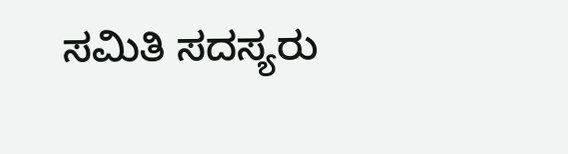ಸಮಿತಿ ಸದಸ್ಯರು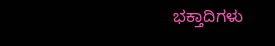ಭಕ್ತಾದಿಗಳು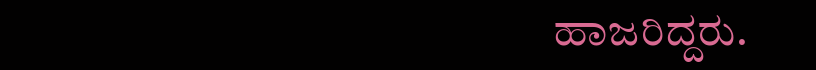ಹಾಜರಿದ್ದರು.